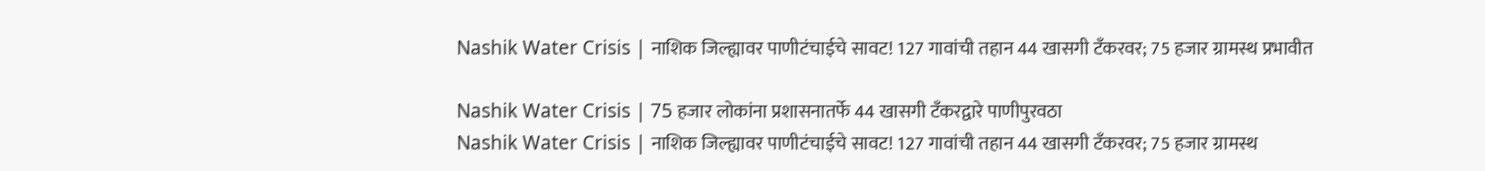Nashik Water Crisis | नाशिक जिल्ह्यावर पाणीटंचाईचे सावट! 127 गावांची तहान 44 खासगी टँकरवर; 75 हजार ग्रामस्थ प्रभावीत

Nashik Water Crisis | 75 हजार लोकांना प्रशासनातर्फे 44 खासगी टँकरद्वारे पाणीपुरवठा
Nashik Water Crisis | नाशिक जिल्ह्यावर पाणीटंचाईचे सावट! 127 गावांची तहान 44 खासगी टँकरवर; 75 हजार ग्रामस्थ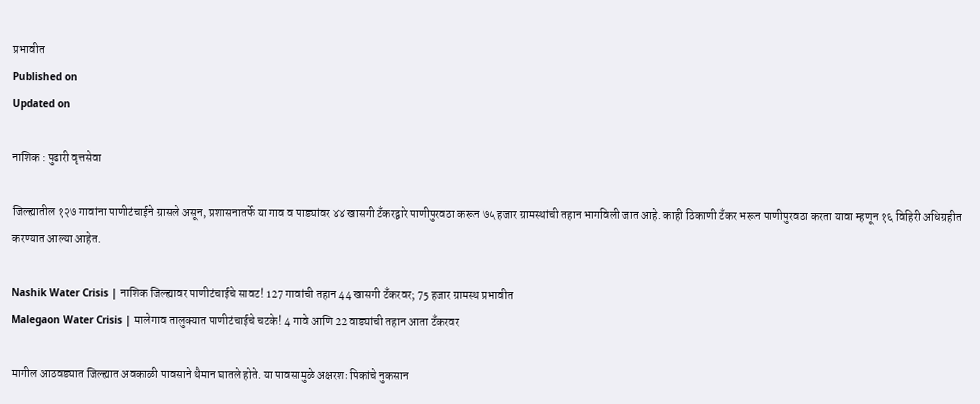प्रभावीत
Published on
Updated on

नाशिक : पुढारी वृत्तसेवा

जिल्ह्यातील १२७ गावांना पाणीटंचाईने ग्रासले असून, प्रशासनातर्फे या गाव व पाड्यांवर ४४ खासगी टँकरद्वारे पाणीपुरवठा करून ७५ हजार ग्रामस्थांची तहान भागविली जात आहे. काही ठिकाणी टँकर भरून पाणीपुरवठा करता यावा म्हणून १६ विहिरी अधिग्रहीत करण्यात आल्या आहेत.

Nashik Water Crisis | नाशिक जिल्ह्यावर पाणीटंचाईचे सावट! 127 गावांची तहान 44 खासगी टँकरवर; 75 हजार ग्रामस्थ प्रभावीत
Malegaon Water Crisis | मालेगाव तालुक्यात पाणीटंचाईचे चटके! 4 गावे आणि 22 वाड्यांची तहान आता टँकरवर

मागील आठवड्यात जिल्ह्यात अवकाळी पावसाने थैमान घातले होते. या पावसामुळे अक्षरशः पिकांचे नुकसान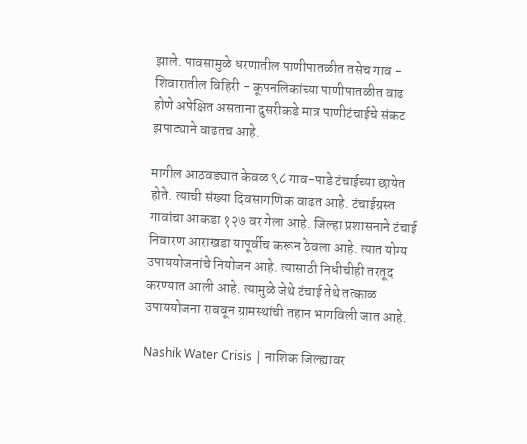झाले. पावसामुळे धरणातील पाणीपातळीत तसेच गाव - शिवारातील विहिरी - कूपनलिकांच्या पाणीपातळीत वाढ होणे अपेक्षित असताना दुसरीकडे मात्र पाणीटंचाईचे संकट झपाट्याने वाढतच आहे.

मागील आठवड्यात केवळ ९८ गाव-पाडे टंचाईच्या छायेत होते. त्याची संख्या दिवसागणिक वाढत आहे. टंचाईग्रस्त गावांचा आकडा १२७ वर गेला आहे. जिल्हा प्रशासनाने टंचाई निवारण आराखडा यापूर्वीच करून ठेवला आहे. त्यात योग्य उपाययोजनांचे नियोजन आहे. त्यासाठी निधीचीही तरतूद करण्यात आली आहे. त्यामुळे जेथे टंचाई तेथे तत्काळ उपाययोजना राबवून ग्रामस्थांची तहान भागविली जात आहे.

Nashik Water Crisis | नाशिक जिल्ह्यावर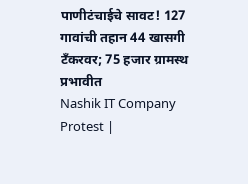पाणीटंचाईचे सावट! 127 गावांची तहान 44 खासगी टँकरवर; 75 हजार ग्रामस्थ प्रभावीत
Nashik IT Company Protest |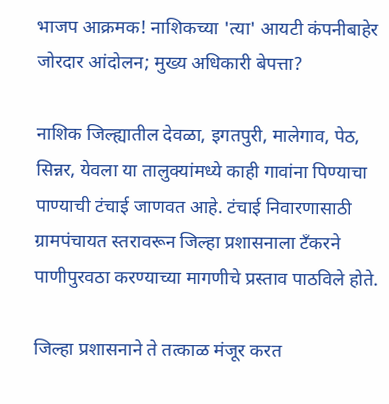भाजप आक्रमक! नाशिकच्या 'त्या' आयटी कंपनीबाहेर जोरदार आंदोलन; मुख्य अधिकारी बेपत्ता?

नाशिक जिल्ह्यातील देवळा, इगतपुरी, मालेगाव, पेठ, सिन्नर, येवला या तालुक्यांमध्ये काही गावांना पिण्याचा पाण्याची टंचाई जाणवत आहे. टंचाई निवारणासाठी ग्रामपंचायत स्तरावरून जिल्हा प्रशासनाला टँकरने पाणीपुरवठा करण्याच्या मागणीचे प्रस्ताव पाठविले होते.

जिल्हा प्रशासनाने ते तत्काळ मंजूर करत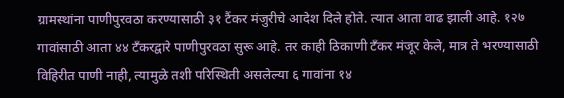ग्रामस्थांना पाणीपुरवठा करण्यासाठी ३१ टैंकर मंजुरीचे आदेश दिले होते. त्यात आता वाढ झाली आहे. १२७ गावांसाठी आता ४४ टँकरद्वारे पाणीपुरवठा सुरू आहे. तर काही ठिकाणी टँकर मंजूर केले, मात्र ते भरण्यासाठी विहिरीत पाणी नाही, त्यामुळे तशी परिस्थिती असलेल्या ६ गावांना १४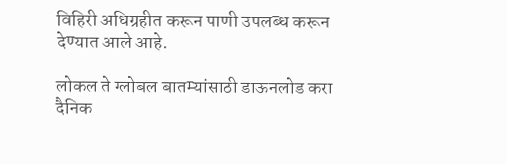विहिरी अधिग्रहीत करून पाणी उपलब्ध करून देण्यात आले आहे.

लोकल ते ग्लोबल बातम्यांसाठी डाऊनलोड करा दैनिक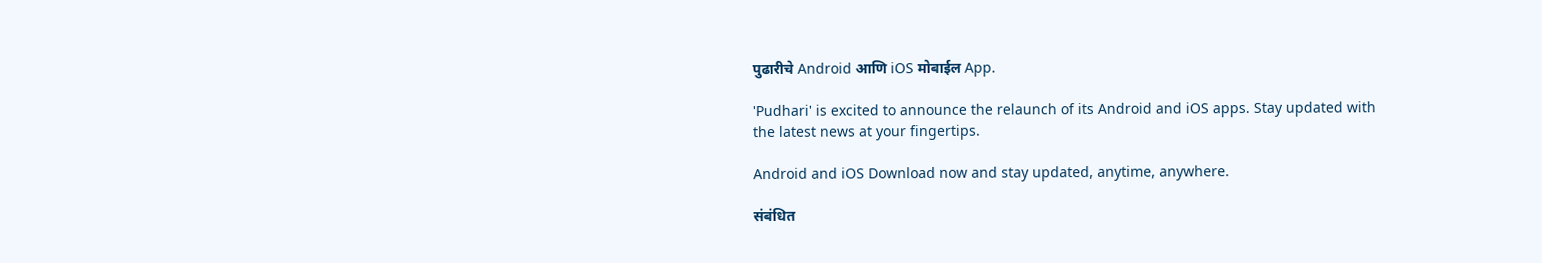पुढारीचे Android आणि iOS मोबाईल App.

'Pudhari' is excited to announce the relaunch of its Android and iOS apps. Stay updated with the latest news at your fingertips.

Android and iOS Download now and stay updated, anytime, anywhere.

संबंधित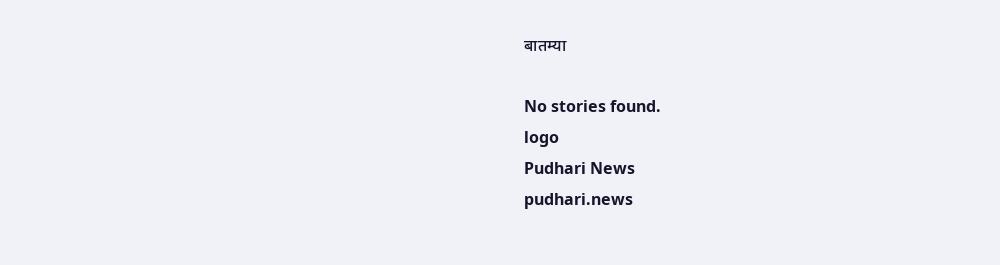बातम्या

No stories found.
logo
Pudhari News
pudhari.news